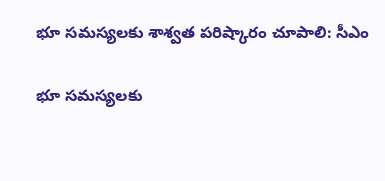భూ సమస్యలకు శాశ్వత పరిష్కారం చూపాలి: సీఎం

భూ సమస్యలకు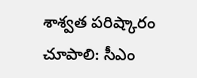శాశ్వత పరిష్కారం చూపాలి: సీఎం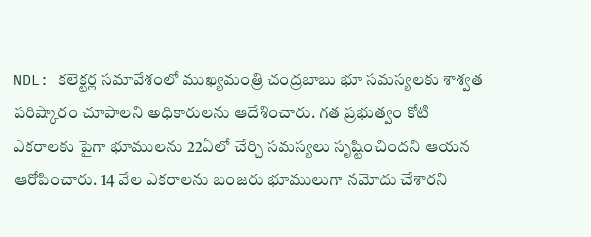NDL: కలెక్టర్ల సమావేశంలో ముఖ్యమంత్రి చంద్రబాబు భూ సమస్యలకు శాశ్వత పరిష్కారం చూపాలని అధికారులను ఆదేశించారు. గత ప్రభుత్వం కోటి ఎకరాలకు పైగా భూములను 22ఏలో చేర్చి సమస్యలు సృష్టించిందని ఆయన ఆరోపించారు. 14 వేల ఎకరాలను బంజరు భూములుగా నమోదు చేశారని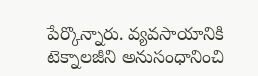పేర్కొన్నారు. వ్యవసాయానికి టెక్నాలజీని అనుసంధానించి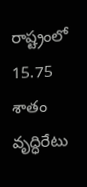రాష్ట్రంలో 15.75 శాతం వృద్ధిరేటు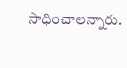సాధించాలన్నారు.